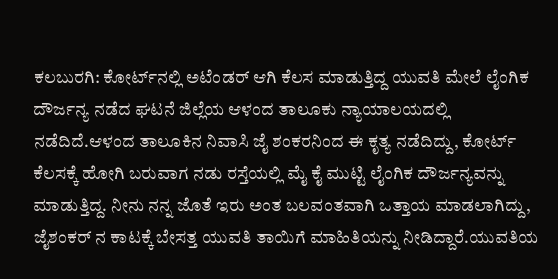ಕಲಬುರಗಿ: ಕೋರ್ಟ್‌ನಲ್ಲಿ ಅಟೆಂಡರ್ ಆಗಿ ಕೆಲಸ ಮಾಡುತ್ತಿದ್ದ ಯುವತಿ ಮೇಲೆ ಲೈಂಗಿಕ ದೌರ್ಜನ್ಯ ನಡೆದ ಘಟನೆ ಜಿಲ್ಲೆಯ ಆಳಂದ ತಾಲೂಕು ನ್ಯಾಯಾಲಯದಲ್ಲಿ ನಡೆದಿದೆ.ಆಳಂದ ತಾಲೂಕಿನ ನಿವಾಸಿ ಜೈ ಶಂಕರನಿಂದ ಈ ಕೃತ್ಯ ನಡೆದಿದ್ದು, ಕೋರ್ಟ್ ಕೆಲಸಕ್ಕೆ ಹೋಗಿ ಬರುವಾಗ ನಡು ರಸ್ತೆಯಲ್ಲಿ ಮೈ ಕೈ ಮುಟ್ಟಿ ಲೈಂಗಿಕ ದೌರ್ಜನ್ಯವನ್ನು ಮಾಡುತ್ತಿದ್ದ. ನೀನು ನನ್ನ ಜೊತೆ ಇರು ಅಂತ ಬಲವಂತವಾಗಿ ಒತ್ತಾಯ ಮಾಡಲಾಗಿದ್ದು, ಜೈಶಂಕರ್ ನ ಕಾಟಕ್ಕೆ ಬೇಸತ್ತ ಯುವತಿ ತಾಯಿಗೆ ಮಾಹಿತಿಯನ್ನು ನೀಡಿದ್ದಾರೆ.ಯುವತಿಯ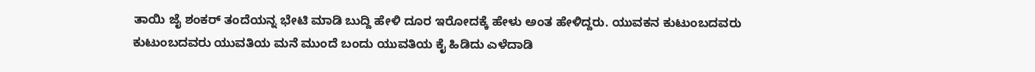ತಾಯಿ ಜೈ ಶಂಕರ್ ತಂದೆಯನ್ನ ಭೇಟಿ ಮಾಡಿ ಬುದ್ದಿ ಹೇಳಿ ದೂರ ಇರೋದಕ್ಕೆ ಹೇಳು ಅಂತ ಹೇಳಿದ್ದರು. ಯುವಕನ ಕುಟುಂಬದವರು ಕುಟುಂಬದವರು ಯುವತಿಯ ಮನೆ ಮುಂದೆ ಬಂದು ಯುವತಿಯ ಕೈ ಹಿಡಿದು ಎಳೆದಾಡಿ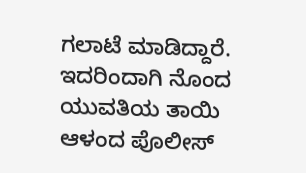ಗಲಾಟೆ ಮಾಡಿದ್ದಾರೆ. ಇದರಿಂದಾಗಿ ನೊಂದ ಯುವತಿಯ ತಾಯಿ ಆಳಂದ ಪೊಲೀಸ್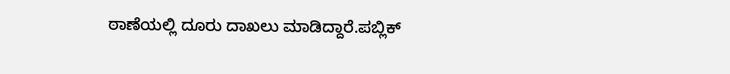ಠಾಣೆಯಲ್ಲಿ ದೂರು ದಾಖಲು ಮಾಡಿದ್ದಾರೆ.ಪಬ್ಲಿಕ್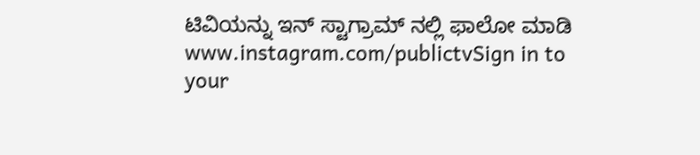ಟಿವಿಯನ್ನು ಇನ್ ಸ್ಟಾಗ್ರಾಮ್ ನಲ್ಲಿ ಫಾಲೋ ಮಾಡಿ www.instagram.com/publictvSign in to your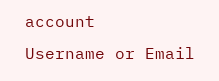account
Username or Email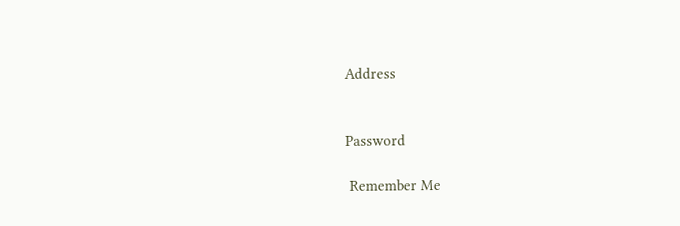Address


Password

 Remember Me